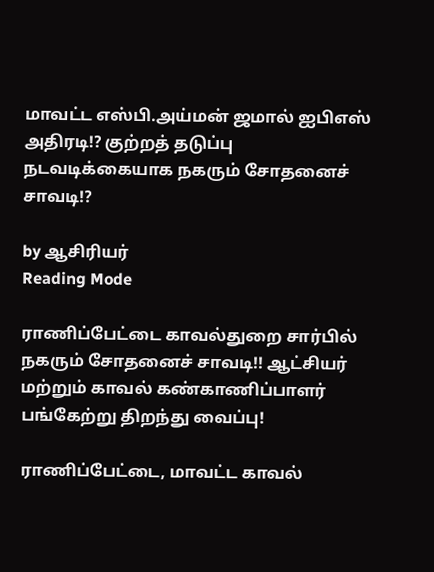மாவட்ட எஸ்பி.அய்மன் ஜமால் ஐபிஎஸ் அதிரடி!? குற்றத் தடுப்பு நடவடிக்கையாக நகரும் சோதனைச் சாவடி!?

by ஆசிரியர்
Reading Mode

ராணிப்பேட்டை காவல்துறை சார்பில் நகரும் சோதனைச் சாவடி!! ஆட்சியர் மற்றும் காவல் கண்காணிப்பாளர் பங்கேற்று திறந்து வைப்பு!

ராணிப்பேட்டை, மாவட்ட காவல்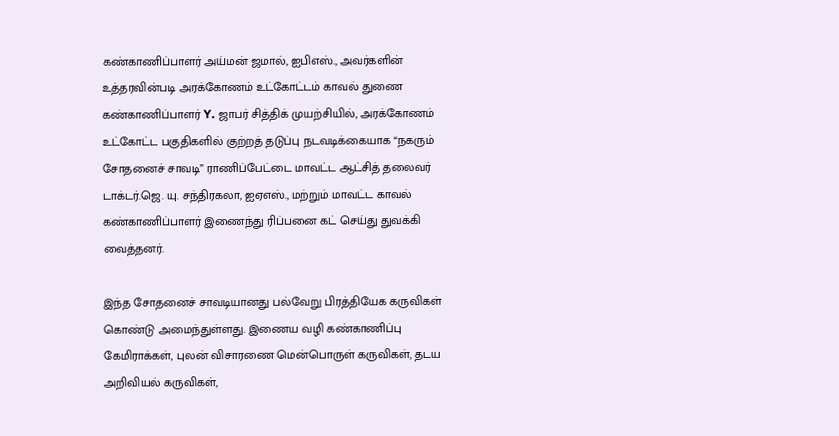கண்காணிப்பாளர் அய்மன் ஜமால், ஐபிஎஸ்., அவர்களின் உத்தரவின்படி அரக்கோணம் உட்கோட்டம் காவல் துணை கண்காணிப்பாளர் Y. ஜாபர் சித்திக் முயற்சியில், அரக்கோணம் உட்கோட்ட பகுதிகளில் குற்றத் தடுப்பு நடவடிக்கையாக “நகரும் சோதனைச் சாவடி” ராணிப்பேட்டை மாவட்ட ஆட்சித் தலைவர் டாக்டர்.ஜெ. யு. சந்திரகலா, ஐஏஎஸ்., மற்றும் மாவட்ட காவல் கண்காணிப்பாளர் இணைந்து ரிப்பனை கட் செய்து துவக்கி வைத்தனர்.

இந்த சோதனைச் சாவடியானது பல்வேறு பிரத்தியேக கருவிகள் கொண்டு அமைந்துள்ளது. இணைய வழி கண்காணிப்பு கேமிராக்கள், புலன் விசாரணை மென்பொருள் கருவிகள், தடய அறிவியல் கருவிகள்,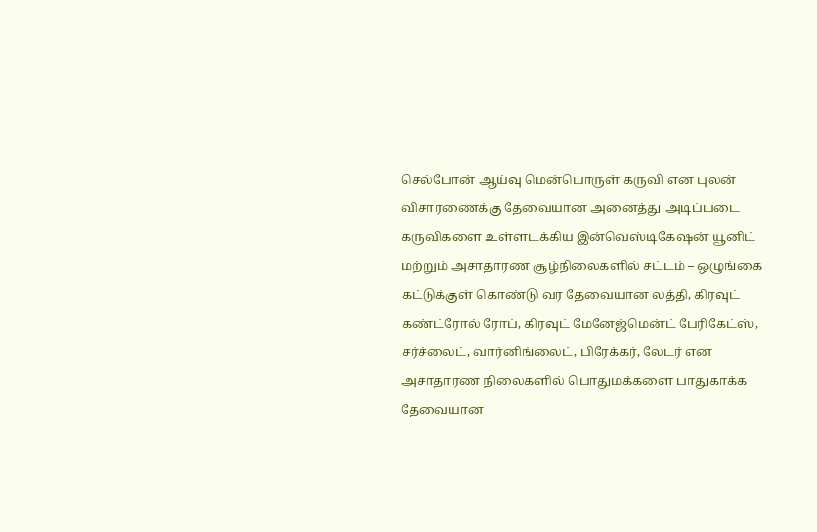செல்போன் ஆய்வு மென்பொருள் கருவி என புலன் விசாரணைக்கு தேவையான அனைத்து அடிப்படை கருவிகளை உள்ளடக்கிய இன்வெஸ்டிகேஷன் யூனிட் மற்றும் அசாதாரண சூழ்நிலைகளில் சட்டம் – ஒழுங்கை கட்டுக்குள் கொண்டு வர தேவையான லத்தி, கிரவுட் கண்ட்ரோல் ரோப், கிரவுட் மேனேஜ்மென்ட் பேரிகேட்ஸ், சர்ச்லைட், வார்னிங்லைட், பிரேக்கர், லேடர் என அசாதாரண நிலைகளில் பொதுமக்களை பாதுகாக்க தேவையான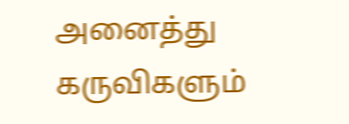அனைத்து கருவிகளும்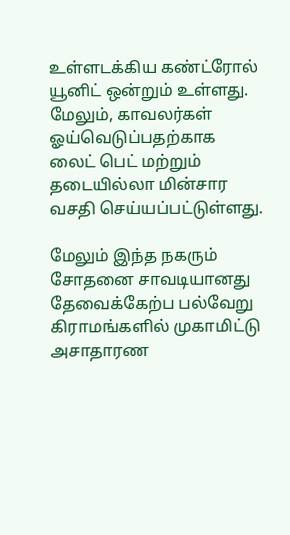உள்ளடக்கிய கண்ட்ரோல் யூனிட் ஒன்றும் உள்ளது. மேலும், காவலர்கள் ஓய்வெடுப்பதற்காக லைட் பெட் மற்றும் தடையில்லா மின்சார வசதி செய்யப்பட்டுள்ளது.

மேலும் இந்த நகரும் சோதனை சாவடியானது தேவைக்கேற்ப பல்வேறு கிராமங்களில் முகாமிட்டு அசாதாரண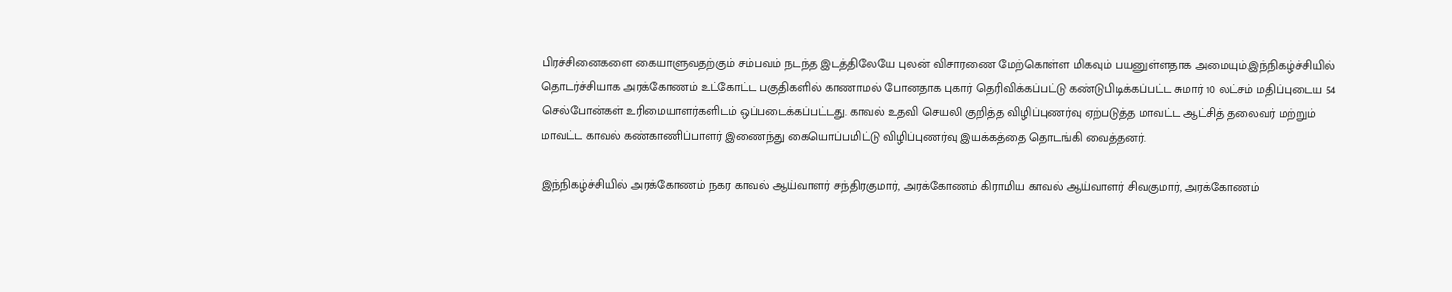பிரச்சினைகளை கையாளுவதற்கும் சம்பவம் நடந்த இடத்திலேயே புலன் விசாரணை மேற்கொள்ள மிகவும் பயனுள்ளதாக அமையும்.இந்நிகழ்ச்சியில் தொடர்ச்சியாக அரக்கோணம் உட்கோட்ட பகுதிகளில் காணாமல் போனதாக புகார் தெரிவிக்கப்பட்டு கண்டுபிடிக்கப்பட்ட சுமார் 10 லட்சம் மதிப்புடைய 54 செல்போன்கள் உரிமையாளர்களிடம் ஒப்படைக்கப்பட்டது. காவல் உதவி செயலி குறித்த‌ விழிப்புணர்வு ஏற்படுத்த மாவட்ட ஆட்சித் தலைவர் மற்றும் மாவட்ட காவல் கண்காணிப்பாளர் இணைந்து கையொப்பமிட்டு விழிப்புணர்வு இயக்கத்தை தொடங்கி வைத்தனர்.

இந்நிகழ்ச்சியில் அரக்கோணம் நகர காவல் ஆய்வாளர் சந்திரகுமார், அரக்கோணம் கிராமிய காவல் ஆய்வாளர் சிவகுமார், அரக்கோணம்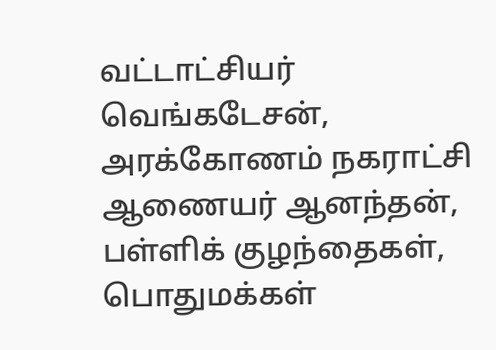வட்டாட்சியர் வெங்கடேசன், அரக்கோணம் நகராட்சி ஆணையர் ஆனந்தன், பள்ளிக் குழந்தைகள், பொதுமக்கள்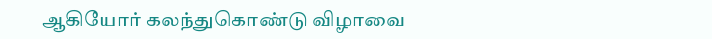ஆகியோர் கலந்துகொண்டு விழாவை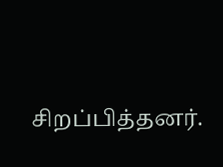சிறப்பித்தனர்.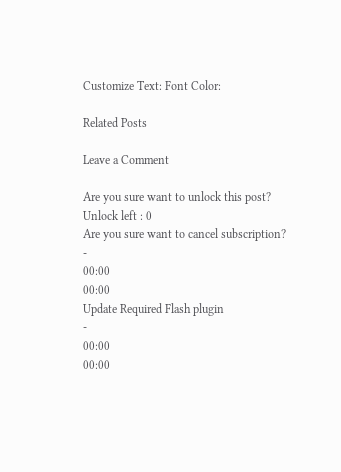Customize Text: Font Color:

Related Posts

Leave a Comment

Are you sure want to unlock this post?
Unlock left : 0
Are you sure want to cancel subscription?
-
00:00
00:00
Update Required Flash plugin
-
00:00
00:00